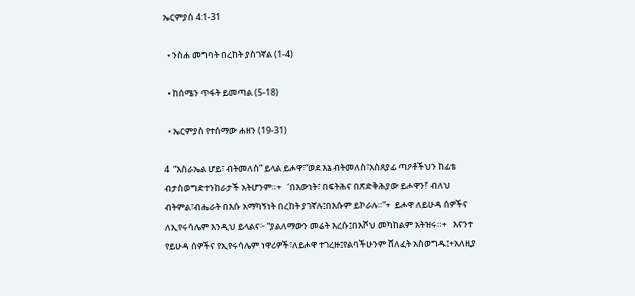ኤርምያስ 4:1-31

  • ንስሐ መግባት በረከት ያስገኛል (1-4)

  • ከሰሜን ጥፋት ይመጣል (5-18)

  • ኤርምያስ የተሰማው ሐዘን (19-31)

4  “እስራኤል ሆይ፣ ብትመለስ” ይላል ይሖዋ፣“ወደ እኔ ብትመለስ፣አስጸያፊ ጣዖቶችህን ከፊቴ ብታስወግድተንከራታች አትሆንም።+   ‘በእውነት፣ በፍትሕና በጽድቅሕያው ይሖዋን!’ ብለህ ብትምል፣ብሔራት በእሱ አማካኝነት በረከት ያገኛሉ፤በእሱም ይኮራሉ።”+  ይሖዋ ለይሁዳ ሰዎችና ለኢየሩሳሌም እንዲህ ይላልና፦ “ያልለማውን መሬት እረሱ፤በእሾህ መካከልም አትዝሩ።+   እናንተ የይሁዳ ሰዎችና የኢየሩሳሌም ነዋሪዎች፣ለይሖዋ ተገረዙ፤የልባችሁንም ሸለፈት አስወግዱ፤+አለዚያ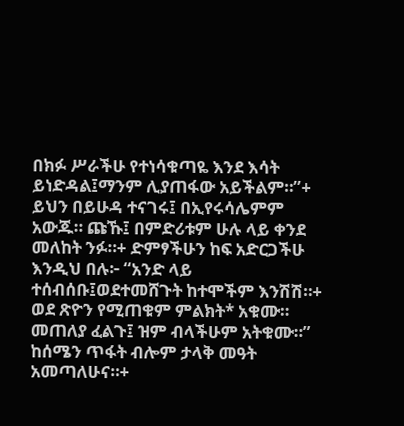በክፉ ሥራችሁ የተነሳቁጣዬ እንደ እሳት ይነድዳል፤ማንም ሊያጠፋው አይችልም።”+   ይህን በይሁዳ ተናገሩ፤ በኢየሩሳሌምም አውጁ። ጩኹ፤ በምድሪቱም ሁሉ ላይ ቀንደ መለከት ንፉ።+ ድምፃችሁን ከፍ አድርጋችሁ እንዲህ በሉ፦ “አንድ ላይ ተሰብሰቡ፤ወደተመሸጉት ከተሞችም እንሽሽ።+   ወደ ጽዮን የሚጠቁም ምልክት* አቁሙ። መጠለያ ፈልጉ፤ ዝም ብላችሁም አትቁሙ።” ከሰሜን ጥፋት ብሎም ታላቅ መዓት አመጣለሁና።+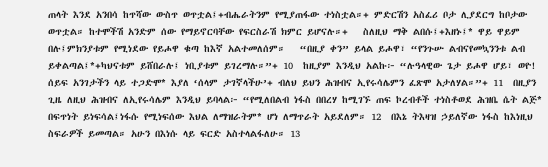ጠላት እንደ አንበሳ ከጥሻው ውስጥ ወጥቷል፤+ብሔራትንም የሚያጠፋው ተነስቷል።+ ምድርሽን አስፈሪ ቦታ ሊያደርግ ከቦታው ወጥቷል። ከተሞችሽ አንድም ሰው የማይኖርባቸው የፍርስራሽ ክምር ይሆናሉ።+   ስለዚህ ማቅ ልበሱ፤+እዘኑ፤* ዋይ ዋይም በሉ፤ምክንያቱም የሚነደው የይሖዋ ቁጣ ከእኛ አልተመለሰም።   “በዚያ ቀን” ይላል ይሖዋ፣ “የንጉሡ ልብናየመኳንንቱ ልብ ይቀልጣል፤*+ካህናቱም ይሸበራሉ፤ ነቢያቱም ይገረማሉ።”+ 10  ከዚያም እንዲህ አልኩ፦ “ሉዓላዊው ጌታ ይሖዋ ሆይ፣ ወዮ! ሰይፍ አንገታችን ላይ ተጋድሞ* እያለ ‘ሰላም ታገኛላችሁ’+ ብለህ ይህን ሕዝብና ኢየሩሳሌምን ፈጽሞ አታለሃል።”+ 11  በዚያን ጊዜ ለዚህ ሕዝብና ለኢየሩሳሌም እንዲህ ይባላል፦ “የሚለበልብ ነፋስ በበረሃ ከሚገኙ ጠፍ ኮረብቶች ተነስቶወደ ሕዝቤ ሴት ልጅ* በፍጥነት ይነፍሳል፤ነፋሱ የሚነፍሰው እህል ለማዝራትም* ሆነ ለማጥራት አይደለም። 12  በእኔ ትእዛዝ ኃይለኛው ነፋስ ከእነዚህ ስፍራዎች ይመጣል። አሁን በእነሱ ላይ ፍርድ አስተላልፋለሁ። 13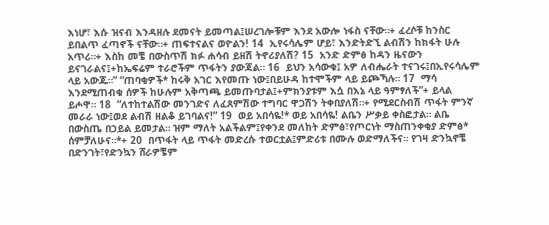እነሆ፣ እሱ ዝናብ እንዳዘሉ ደመናት ይመጣል፤ሠረገሎቹም እንደ አውሎ ነፋስ ናቸው።+ ፈረሶቹ ከንስር ይበልጥ ፈጣኖች ናቸው።+ ጠፍተናልና ወዮልን! 14  ኢየሩሳሌም ሆይ፣ እንድትድኚ ልብሽን ከክፋት ሁሉ አጥሪ።+ እስከ መቼ በውስጥሽ ክፉ ሐሳብ ይዘሽ ትኖሪያለሽ? 15  አንድ ድምፅ ከዳን ዜናውን ይናገራልና፤+ከኤፍሬም ተራሮችም ጥፋትን ያውጃል። 16  ይህን አሳውቁ፤ አዎ ለብሔራት ተናገሩ፤በኢየሩሳሌም ላይ አውጁ።” “ጠባቂዎች* ከሩቅ አገር እየመጡ ነው፤በይሁዳ ከተሞችም ላይ ይጮኻሉ። 17  ማሳ እንደሚጠብቁ ሰዎች ከሁሉም አቅጣጫ ይመጡባታል፤+ምክንያቱም እሷ በእኔ ላይ ዓምፃለች”+ ይላል ይሖዋ። 18  “ለተከተልሽው መንገድና ለፈጸምሽው ተግባር ዋጋሽን ትቀበያለሽ።+ የሚደርስብሽ ጥፋት ምንኛ መራራ ነው፤ወደ ልብሽ ዘልቆ ይገባልና!” 19  ወይ አበሳዬ!* ወይ አበሳዬ! ልቤን ሥቃይ ቀስፎታል። ልቤ በውስጤ በኃይል ይመታል። ዝም ማለት አልችልም፤የቀንደ መለከት ድምፅ፣የጦርነት ማስጠንቀቂያ ድምፅ* ሰምቻለሁና።*+ 20  በጥፋት ላይ ጥፋት መድረሱ ተወርቷል፤ምድሪቱ በሙሉ ወድማለችና። የገዛ ድንኳኖቼ በድንገት፣የድንኳን ሸራዎቼም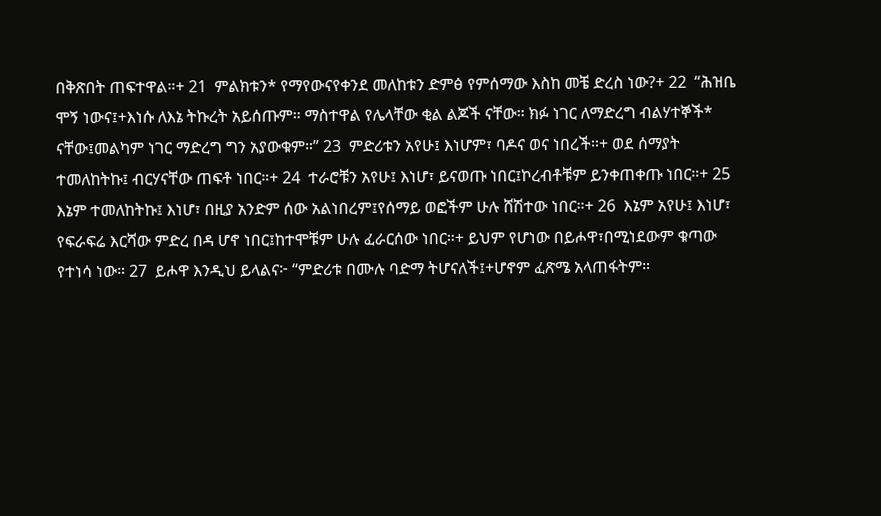በቅጽበት ጠፍተዋል።+ 21  ምልክቱን* የማየውናየቀንደ መለከቱን ድምፅ የምሰማው እስከ መቼ ድረስ ነው?+ 22  “ሕዝቤ ሞኝ ነውና፤+እነሱ ለእኔ ትኩረት አይሰጡም። ማስተዋል የሌላቸው ቂል ልጆች ናቸው። ክፉ ነገር ለማድረግ ብልሃተኞች* ናቸው፤መልካም ነገር ማድረግ ግን አያውቁም።” 23  ምድሪቱን አየሁ፤ እነሆም፣ ባዶና ወና ነበረች።+ ወደ ሰማያት ተመለከትኩ፤ ብርሃናቸው ጠፍቶ ነበር።+ 24  ተራሮቹን አየሁ፤ እነሆ፣ ይናወጡ ነበር፤ኮረብቶቹም ይንቀጠቀጡ ነበር።+ 25  እኔም ተመለከትኩ፤ እነሆ፣ በዚያ አንድም ሰው አልነበረም፤የሰማይ ወፎችም ሁሉ ሸሽተው ነበር።+ 26  እኔም አየሁ፤ እነሆ፣ የፍራፍሬ እርሻው ምድረ በዳ ሆኖ ነበር፤ከተሞቹም ሁሉ ፈራርሰው ነበር።+ ይህም የሆነው በይሖዋ፣በሚነደውም ቁጣው የተነሳ ነው። 27  ይሖዋ እንዲህ ይላልና፦ “ምድሪቱ በሙሉ ባድማ ትሆናለች፤+ሆኖም ፈጽሜ አላጠፋትም።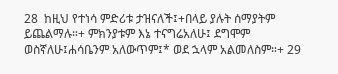28  ከዚህ የተነሳ ምድሪቱ ታዝናለች፤+በላይ ያሉት ሰማያትም ይጨልማሉ።+ ምክንያቱም እኔ ተናግሬአለሁ፤ ደግሞም ወስኛለሁ፤ሐሳቤንም አለውጥም፤* ወደ ኋላም አልመለስም።+ 29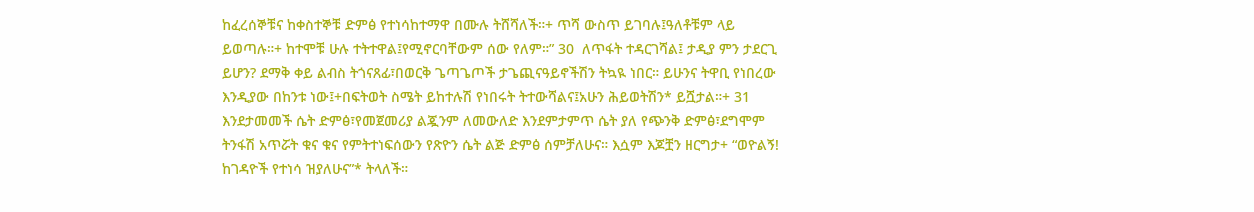ከፈረሰኞቹና ከቀስተኞቹ ድምፅ የተነሳከተማዋ በሙሉ ትሸሻለች።+ ጥሻ ውስጥ ይገባሉ፤ዓለቶቹም ላይ ይወጣሉ።+ ከተሞቹ ሁሉ ተትተዋል፤የሚኖርባቸውም ሰው የለም።” 30  ለጥፋት ተዳርገሻል፤ ታዲያ ምን ታደርጊ ይሆን? ደማቅ ቀይ ልብስ ትጎናጸፊ፣በወርቅ ጌጣጌጦች ታጌጪናዓይኖችሽን ትኳዪ ነበር። ይሁንና ትዋቢ የነበረው እንዲያው በከንቱ ነው፤+በፍትወት ስሜት ይከተሉሽ የነበሩት ትተውሻልና፤አሁን ሕይወትሽን* ይሿታል።+ 31  እንደታመመች ሴት ድምፅ፣የመጀመሪያ ልጇንም ለመውለድ እንደምታምጥ ሴት ያለ የጭንቅ ድምፅ፣ደግሞም ትንፋሽ አጥሯት ቁና ቁና የምትተነፍሰውን የጽዮን ሴት ልጅ ድምፅ ሰምቻለሁና። እሷም እጆቿን ዘርግታ+ “ወዮልኝ! ከገዳዮች የተነሳ ዝያለሁና”* ትላለች።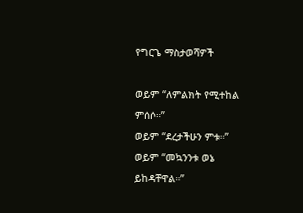የግርጌ ማስታወሻዎች

ወይም “ለምልክት የሚተከል ምሰሶ።”
ወይም “ደረታችሁን ምቱ።”
ወይም “መኳንንቱ ወኔ ይከዳቸዋል።”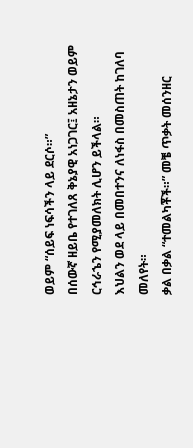ወይም “ሰይፍ ነፍሳችን ላይ ደርሶ።”
በሰውኛ ዘይቤ የተገለጸ ቅኔያዊ አነጋገር፤ አዘኔታን ወይም ርኅራኄን የሚያመለክት ሊሆን ይችላል።
እህልን ወደ ላይ በመበተንና ለነፋስ በመስጠት ከገለባ መለየት።
ቃል በቃል “ተመልካቾች።” መቼ ጥቃት መሰንዘር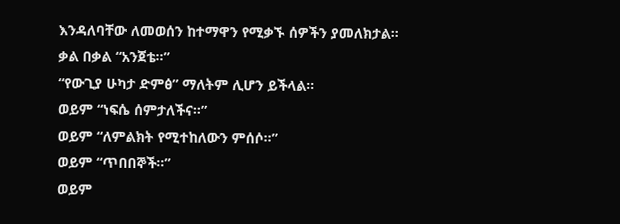እንዳለባቸው ለመወሰን ከተማዋን የሚቃኙ ሰዎችን ያመለክታል።
ቃል በቃል “አንጀቴ።”
“የውጊያ ሁካታ ድምፅ” ማለትም ሊሆን ይችላል።
ወይም “ነፍሴ ሰምታለችና።”
ወይም “ለምልክት የሚተከለውን ምሰሶ።”
ወይም “ጥበበኞች።”
ወይም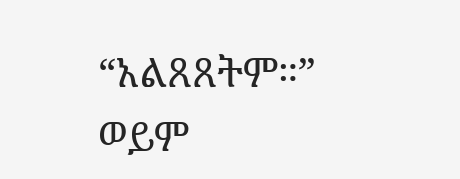“አልጸጸትም።”
ወይም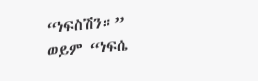“ነፍስሽን።”
ወይም “ነፍሴ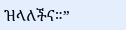ዝላለችና።”